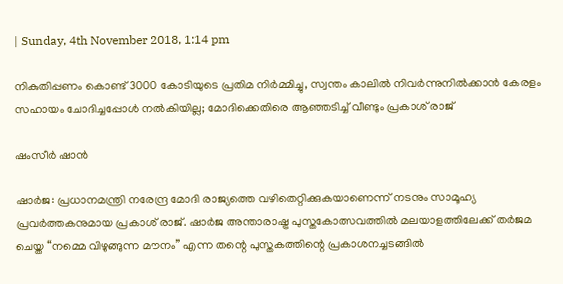| Sunday, 4th November 2018, 1:14 pm

നികുതിപ്പണം കൊണ്ട് 3000 കോടിയുടെ പ്രതിമ നിര്‍മ്മിച്ചു, സ്വന്തം കാലില്‍ നിവര്‍ന്നുനില്‍ക്കാന്‍ കേരളം സഹായം ചോദിച്ചപ്പോള്‍ നല്‍കിയില്ല; മോദിക്കെതിരെ ആഞ്ഞടിച്ച് വീണ്ടും പ്രകാശ് രാജ്

ഷംസീര്‍ ഷാന്‍

ഷാര്‍ജ: പ്രധാനമന്ത്രി നരേന്ദ്ര മോദി രാജ്യത്തെ വഴിതെറ്റിക്കുകയാണെന്ന് നടനും സാമൂഹ്യ പ്രവര്‍ത്തകനുമായ പ്രകാശ് രാജ്. ഷാര്‍ജ അന്താരാഷ്ട്ര പുസ്തകോത്സവത്തില്‍ മലയാളത്തിലേക്ക് തര്‍ജമ ചെയ്ത “നമ്മെ വിഴുങ്ങുന്ന മൗനം” എന്ന തന്റെ പുസ്തകത്തിന്റെ പ്രകാശനച്ചടങ്ങില്‍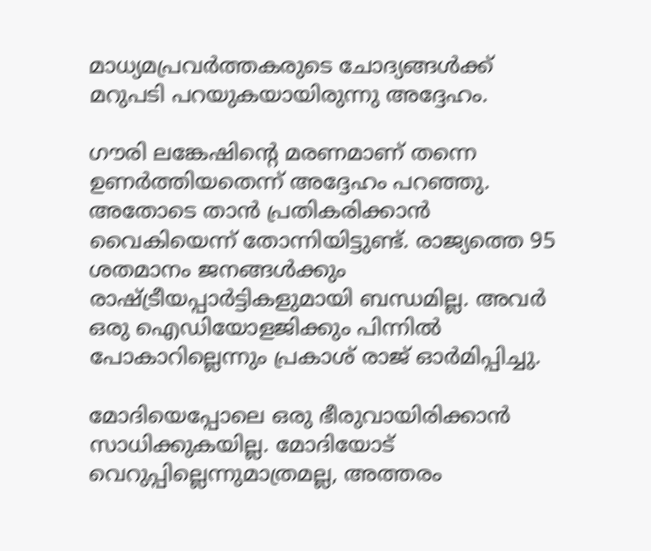മാധ്യമപ്രവര്‍ത്തകരുടെ ചോദ്യങ്ങള്‍ക്ക് മറുപടി പറയുകയായിരുന്നു അദ്ദേഹം.

ഗൗരി ലങ്കേഷിന്റെ മരണമാണ് തന്നെ ഉണര്‍ത്തിയതെന്ന് അദ്ദേഹം പറഞ്ഞു. അതോടെ താന്‍ പ്രതികരിക്കാന്‍ വൈകിയെന്ന് തോന്നിയിട്ടുണ്ട്. രാജ്യത്തെ 95 ശതമാനം ജനങ്ങള്‍ക്കും രാഷ്ട്രീയപ്പാര്‍ട്ടികളുമായി ബന്ധമില്ല. അവര്‍ ഒരു ഐഡിയോളജിക്കും പിന്നില്‍ പോകാറില്ലെന്നും പ്രകാശ് രാജ് ഓര്‍മിപ്പിച്ചു.

മോദിയെപ്പോലെ ഒരു ഭീരുവായിരിക്കാന്‍ സാധിക്കുകയില്ല. മോദിയോട് വെറുപ്പില്ലെന്നുമാത്രമല്ല, അത്തരം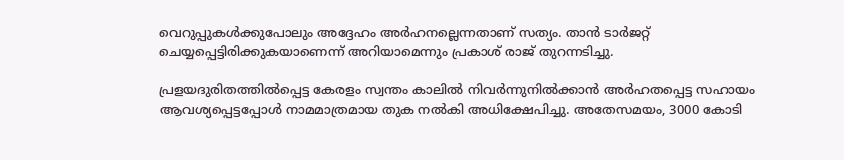വെറുപ്പുകള്‍ക്കുപോലും അദ്ദേഹം അര്‍ഹനല്ലെന്നതാണ് സത്യം. താന്‍ ടാര്‍ജറ്റ് ചെയ്യപ്പെട്ടിരിക്കുകയാണെന്ന് അറിയാമെന്നും പ്രകാശ് രാജ് തുറന്നടിച്ചു.

പ്രളയദുരിതത്തില്‍പ്പെട്ട കേരളം സ്വന്തം കാലില്‍ നിവര്‍ന്നുനില്‍ക്കാന്‍ അര്‍ഹതപ്പെട്ട സഹായം ആവശ്യപ്പെട്ടപ്പോള്‍ നാമമാത്രമായ തുക നല്‍കി അധിക്ഷേപിച്ചു. അതേസമയം, 3000 കോടി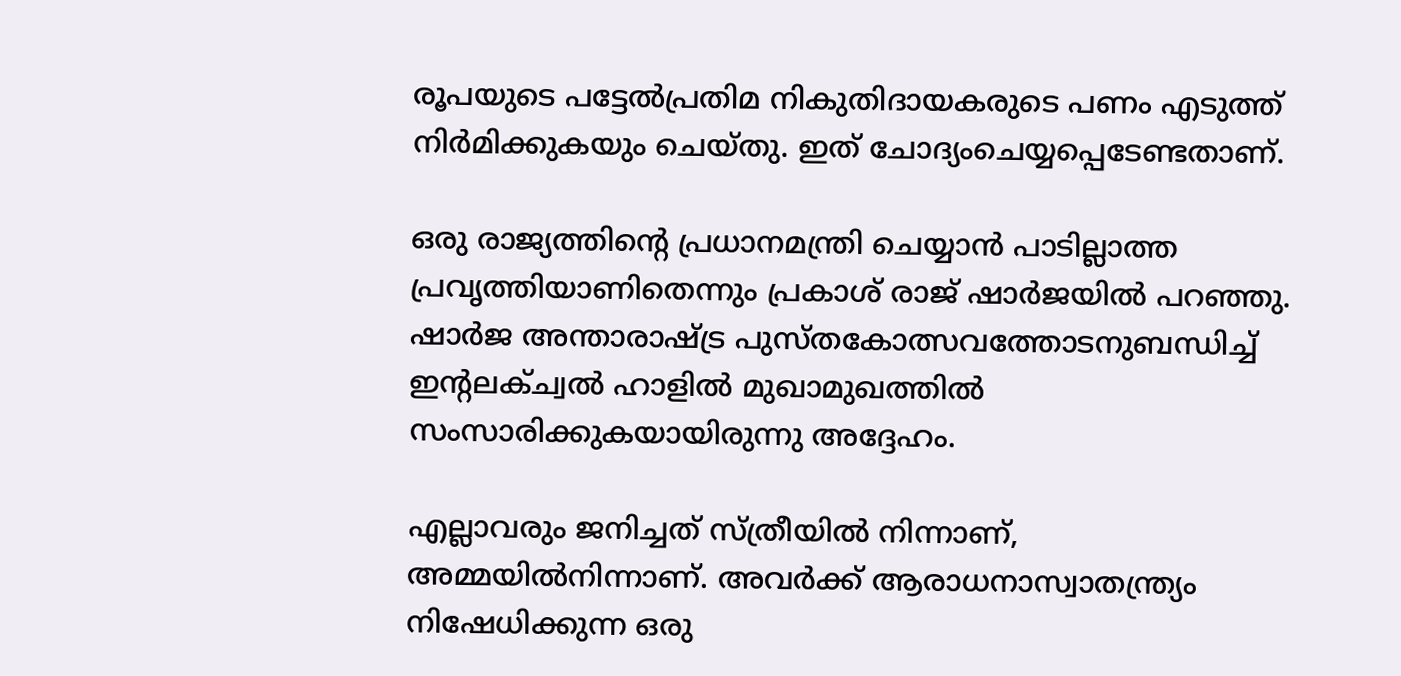രൂപയുടെ പട്ടേല്‍പ്രതിമ നികുതിദായകരുടെ പണം എടുത്ത് നിര്‍മിക്കുകയും ചെയ്തു. ഇത് ചോദ്യംചെയ്യപ്പെടേണ്ടതാണ്.

ഒരു രാജ്യത്തിന്റെ പ്രധാനമന്ത്രി ചെയ്യാന്‍ പാടില്ലാത്ത പ്രവൃത്തിയാണിതെന്നും പ്രകാശ് രാജ് ഷാര്‍ജയില്‍ പറഞ്ഞു. ഷാര്‍ജ അന്താരാഷ്ട്ര പുസ്തകോത്സവത്തോടനുബന്ധിച്ച് ഇന്റലക്ച്വല്‍ ഹാളില്‍ മുഖാമുഖത്തില്‍ സംസാരിക്കുകയായിരുന്നു അദ്ദേഹം.

എല്ലാവരും ജനിച്ചത് സ്ത്രീയില്‍ നിന്നാണ്, അമ്മയില്‍നിന്നാണ്. അവര്‍ക്ക് ആരാധനാസ്വാതന്ത്ര്യം നിഷേധിക്കുന്ന ഒരു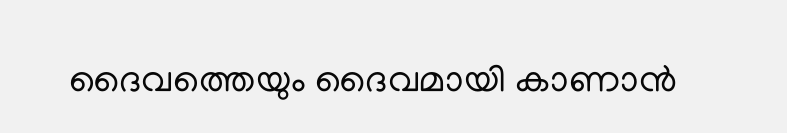ദൈവത്തെയും ദൈവമായി കാണാന്‍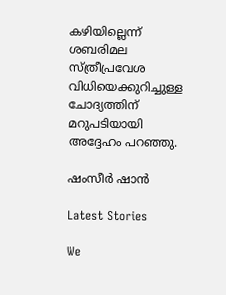കഴിയില്ലെന്ന് ശബരിമല സ്ത്രീപ്രവേശ വിധിയെക്കുറിച്ചുള്ള ചോദ്യത്തിന് മറുപടിയായി അദ്ദേഹം പറഞ്ഞു.

ഷംസീര്‍ ഷാന്‍

Latest Stories

We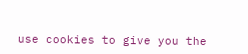use cookies to give you the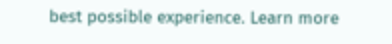best possible experience. Learn more